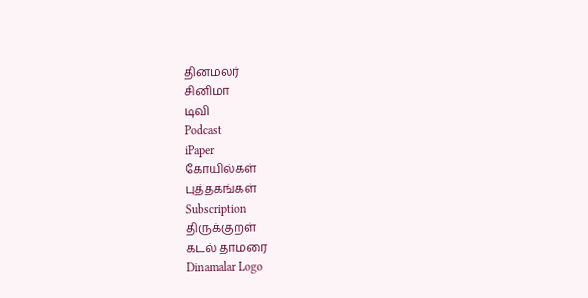தினமலர்
சினிமா
டிவி
Podcast
iPaper
கோயில்கள்
புத்தகங்கள்
Subscription
திருக்குறள்
கடல் தாமரை
Dinamalar Logo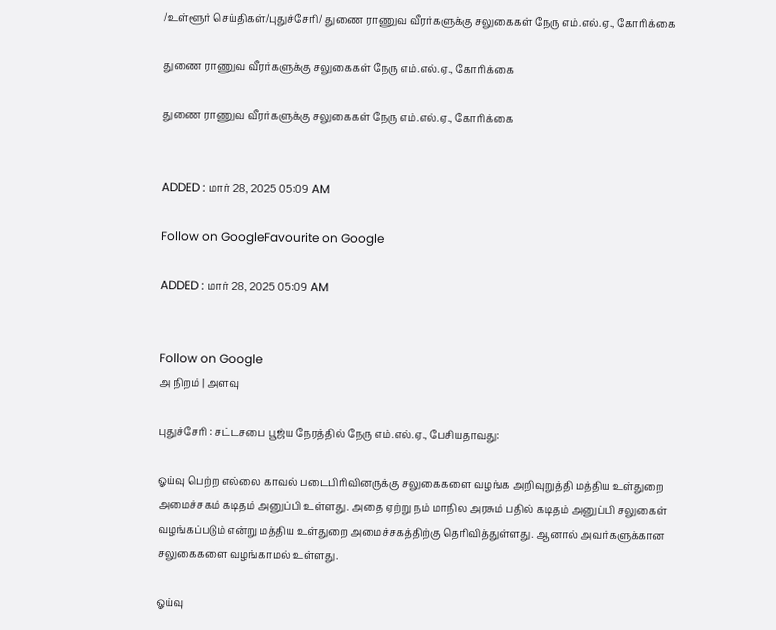/உள்ளூர் செய்திகள்/புதுச்சேரி/ துணை ராணுவ வீரர்களுக்கு சலுகைகள் நேரு எம்.எல்.ஏ., கோரிக்கை

துணை ராணுவ வீரர்களுக்கு சலுகைகள் நேரு எம்.எல்.ஏ., கோரிக்கை

துணை ராணுவ வீரர்களுக்கு சலுகைகள் நேரு எம்.எல்.ஏ., கோரிக்கை


ADDED : மார் 28, 2025 05:09 AM

Follow on GoogleFavourite on Google

ADDED : மார் 28, 2025 05:09 AM


Follow on Google
அ நிறம் | அளவு

புதுச்சேரி : சட்டசபை பூஜ்ய நேரத்தில் நேரு எம்.எல்.ஏ., பேசியதாவது:

ஓய்வு பெற்ற எல்லை காவல் படைபிரிவினருக்கு சலுகைகளை வழங்க அறிவுறுத்தி மத்திய உள்துறை அமைச்சகம் கடிதம் அனுப்பி உள்ளது. அதை ஏற்று நம் மாநில அரசும் பதில் கடிதம் அனுப்பி சலுகைள் வழங்கப்படும் என்று மத்திய உள்துறை அமைச்சகத்திற்கு தெரிவித்துள்ளது. ஆனால் அவர்களுக்கான சலுகைகளை வழங்காமல் உள்ளது.

ஓய்வு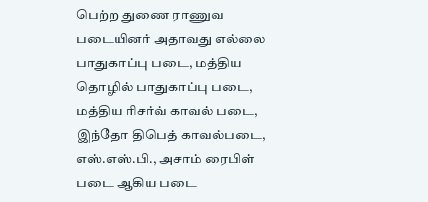பெற்ற துணை ராணுவ படையினர் அதாவது எல்லை பாதுகாப்பு படை, மத்திய தொழில் பாதுகாப்பு படை, மத்திய ரிசர்வ் காவல் படை, இந்தோ திபெத் காவல்படை, எஸ்.எஸ்.பி., அசாம் ரைபிள் படை ஆகிய படை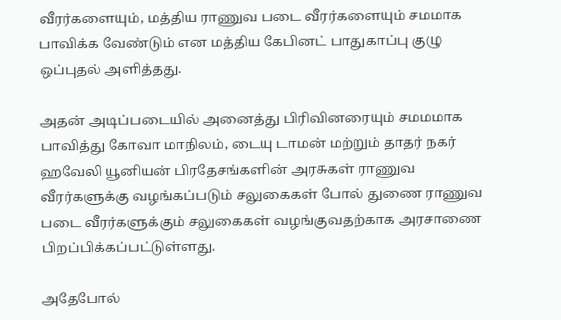வீரர்களையும், மத்திய ராணுவ படை வீரர்களையும் சமமாக பாவிக்க வேண்டும் என மத்திய கேபினட் பாதுகாப்பு குழு ஒப்புதல் அளித்தது.

அதன் அடிப்படையில் அனைத்து பிரிவினரையும் சமமமாக பாவித்து கோவா மாநிலம், டையு டாமன் மற்றும் தாதர் நகர் ஹவேலி யூனியன் பிரதேசங்களின் அரசுகள் ராணுவ வீரர்களுக்கு வழங்கப்படும் சலுகைகள் போல் துணை ராணுவ படை வீரர்களுக்கும் சலுகைகள் வழங்குவதற்காக அரசாணை பிறப்பிக்கப்பட்டுள்ளது.

அதேபோல்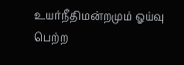உயர்நீதிமன்றமும் ஓய்வு பெற்ற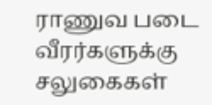ராணுவ படை வீரர்களுக்கு சலுகைகள்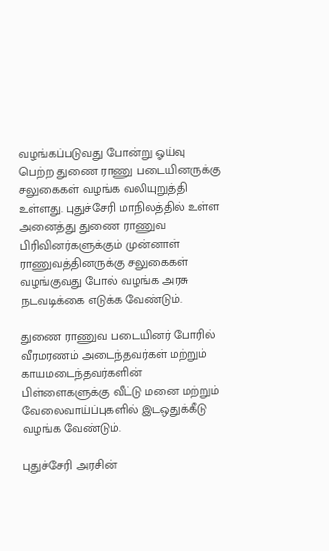வழங்கப்படுவது போன்று ஓய்வு பெற்ற துணை ராணு படையினருக்கு சலுகைகள் வழங்க வலியுறுத்தி உள்ளது. புதுச்சேரி மாநிலத்தில் உள்ள அனைத்து துணை ராணுவ பிரிவினர்களுக்கும் முன்னாள் ராணுவத்தினருக்கு சலுகைகள் வழங்குவது போல் வழங்க அரசு நடவடிக்கை எடுக்க வேண்டும்.

துணை ராணுவ படையினர் போரில் வீரமரணம் அடைந்தவர்கள் மற்றும் காயமடைந்தவர்களின் பிள்ளைகளுக்கு வீட்டு மனை மற்றும் வேலைவாய்ப்புகளில் இடஒதுக்கீடு வழங்க வேண்டும்.

புதுச்சேரி அரசின்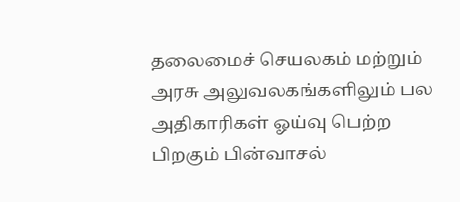தலைமைச் செயலகம் மற்றும் அரசு அலுவலகங்களிலும் பல அதிகாரிகள் ஓய்வு பெற்ற பிறகும் பின்வாசல்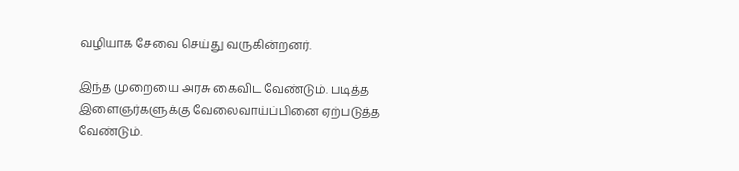வழியாக சேவை செய்து வருகின்றனர்.

இந்த முறையை அரசு கைவிட வேண்டும். படித்த இளைஞர்களுக்கு வேலைவாய்ப்பினை ஏற்படுத்த வேண்டும்.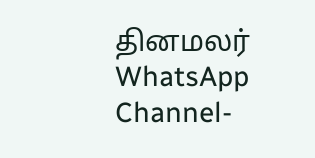தினமலர் WhatsApp Channel-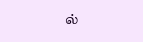ல்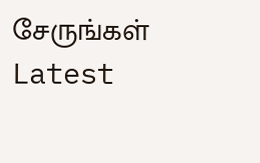சேருங்கள்
Latest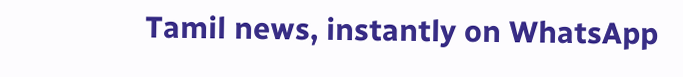Tamil news, instantly on WhatsApp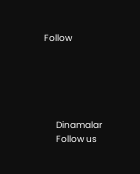Follow





      Dinamalar
      Follow us